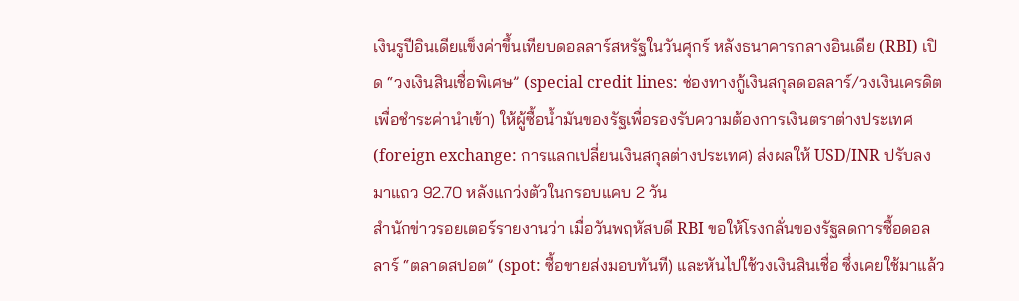เงินรูปีอินเดียแข็งค่าขึ้นเทียบดอลลาร์สหรัฐในวันศุกร์ หลังธนาคารกลางอินเดีย (RBI) เปิด “วงเงินสินเชื่อพิเศษ” (special credit lines: ช่องทางกู้เงินสกุลดอลลาร์/วงเงินเครดิตเพื่อชำระค่านำเข้า) ให้ผู้ซื้อน้ำมันของรัฐเพื่อรองรับความต้องการเงินตราต่างประเทศ (foreign exchange: การแลกเปลี่ยนเงินสกุลต่างประเทศ) ส่งผลให้ USD/INR ปรับลงมาแถว 92.70 หลังแกว่งตัวในกรอบแคบ 2 วัน
สำนักข่าวรอยเตอร์รายงานว่า เมื่อวันพฤหัสบดี RBI ขอให้โรงกลั่นของรัฐลดการซื้อดอลลาร์ “ตลาดสปอต” (spot: ซื้อขายส่งมอบทันที) และหันไปใช้วงเงินสินเชื่อ ซึ่งเคยใช้มาแล้ว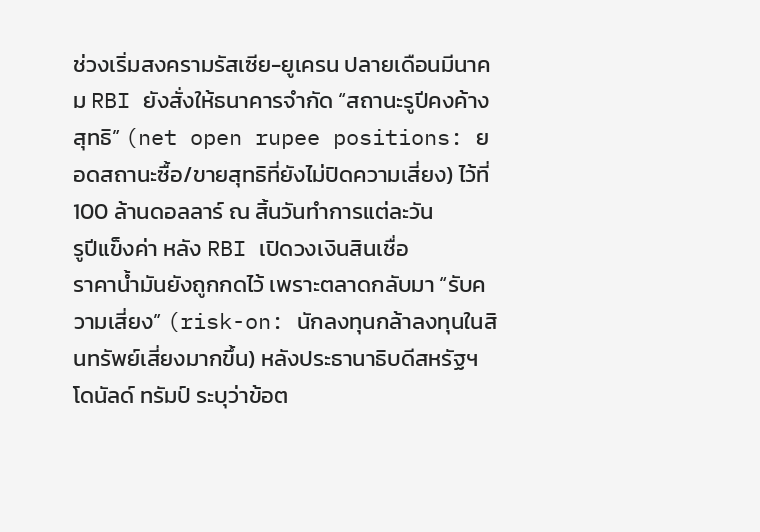ช่วงเริ่มสงครามรัสเซีย-ยูเครน ปลายเดือนมีนาคม RBI ยังสั่งให้ธนาคารจำกัด “สถานะรูปีคงค้างสุทธิ” (net open rupee positions: ยอดสถานะซื้อ/ขายสุทธิที่ยังไม่ปิดความเสี่ยง) ไว้ที่ 100 ล้านดอลลาร์ ณ สิ้นวันทำการแต่ละวัน
รูปีแข็งค่า หลัง RBI เปิดวงเงินสินเชื่อ
ราคาน้ำมันยังถูกกดไว้ เพราะตลาดกลับมา “รับความเสี่ยง” (risk-on: นักลงทุนกล้าลงทุนในสินทรัพย์เสี่ยงมากขึ้น) หลังประธานาธิบดีสหรัฐฯ โดนัลด์ ทรัมป์ ระบุว่าข้อต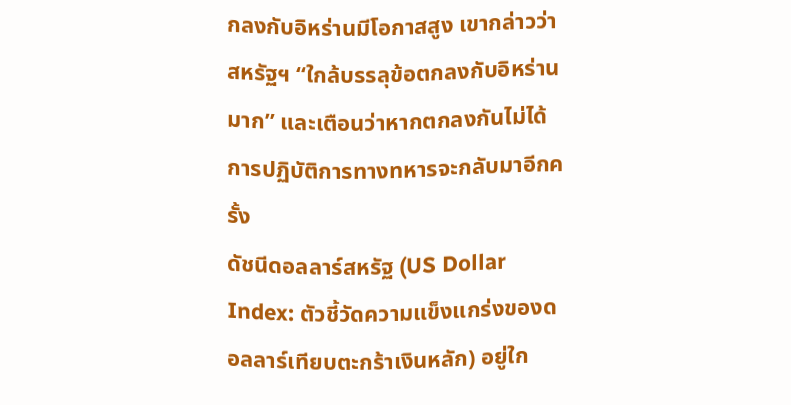กลงกับอิหร่านมีโอกาสสูง เขากล่าวว่าสหรัฐฯ “ใกล้บรรลุข้อตกลงกับอิหร่านมาก” และเตือนว่าหากตกลงกันไม่ได้ การปฏิบัติการทางทหารจะกลับมาอีกครั้ง
ดัชนีดอลลาร์สหรัฐ (US Dollar Index: ตัวชี้วัดความแข็งแกร่งของดอลลาร์เทียบตะกร้าเงินหลัก) อยู่ใก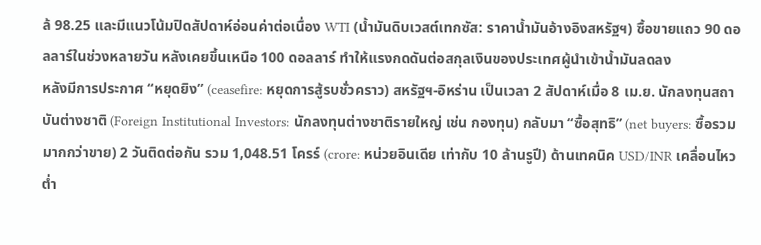ล้ 98.25 และมีแนวโน้มปิดสัปดาห์อ่อนค่าต่อเนื่อง WTI (น้ำมันดิบเวสต์เทกซัส: ราคาน้ำมันอ้างอิงสหรัฐฯ) ซื้อขายแถว 90 ดอลลาร์ในช่วงหลายวัน หลังเคยขึ้นเหนือ 100 ดอลลาร์ ทำให้แรงกดดันต่อสกุลเงินของประเทศผู้นำเข้าน้ำมันลดลง
หลังมีการประกาศ “หยุดยิง” (ceasefire: หยุดการสู้รบชั่วคราว) สหรัฐฯ-อิหร่าน เป็นเวลา 2 สัปดาห์เมื่อ 8 เม.ย. นักลงทุนสถาบันต่างชาติ (Foreign Institutional Investors: นักลงทุนต่างชาติรายใหญ่ เช่น กองทุน) กลับมา “ซื้อสุทธิ” (net buyers: ซื้อรวมมากกว่าขาย) 2 วันติดต่อกัน รวม 1,048.51 โครร์ (crore: หน่วยอินเดีย เท่ากับ 10 ล้านรูปี) ด้านเทคนิค USD/INR เคลื่อนไหวต่ำ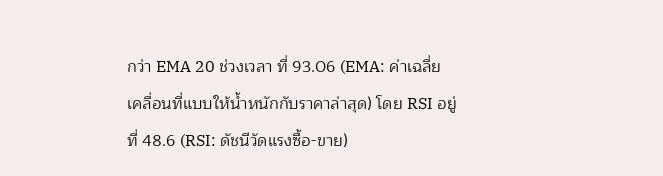กว่า EMA 20 ช่วงเวลา ที่ 93.06 (EMA: ค่าเฉลี่ยเคลื่อนที่แบบให้น้ำหนักกับราคาล่าสุด) โดย RSI อยู่ที่ 48.6 (RSI: ดัชนีวัดแรงซื้อ-ขาย)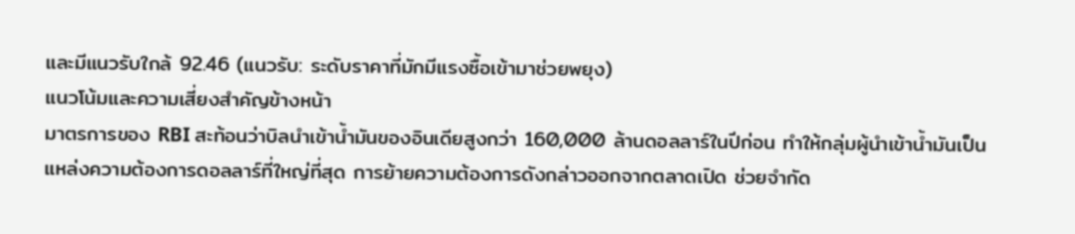และมีแนวรับใกล้ 92.46 (แนวรับ: ระดับราคาที่มักมีแรงซื้อเข้ามาช่วยพยุง)
แนวโน้มและความเสี่ยงสำคัญข้างหน้า
มาตรการของ RBI สะท้อนว่าบิลนำเข้าน้ำมันของอินเดียสูงกว่า 160,000 ล้านดอลลาร์ในปีก่อน ทำให้กลุ่มผู้นำเข้าน้ำมันเป็นแหล่งความต้องการดอลลาร์ที่ใหญ่ที่สุด การย้ายความต้องการดังกล่าวออกจากตลาดเปิด ช่วยจำกัด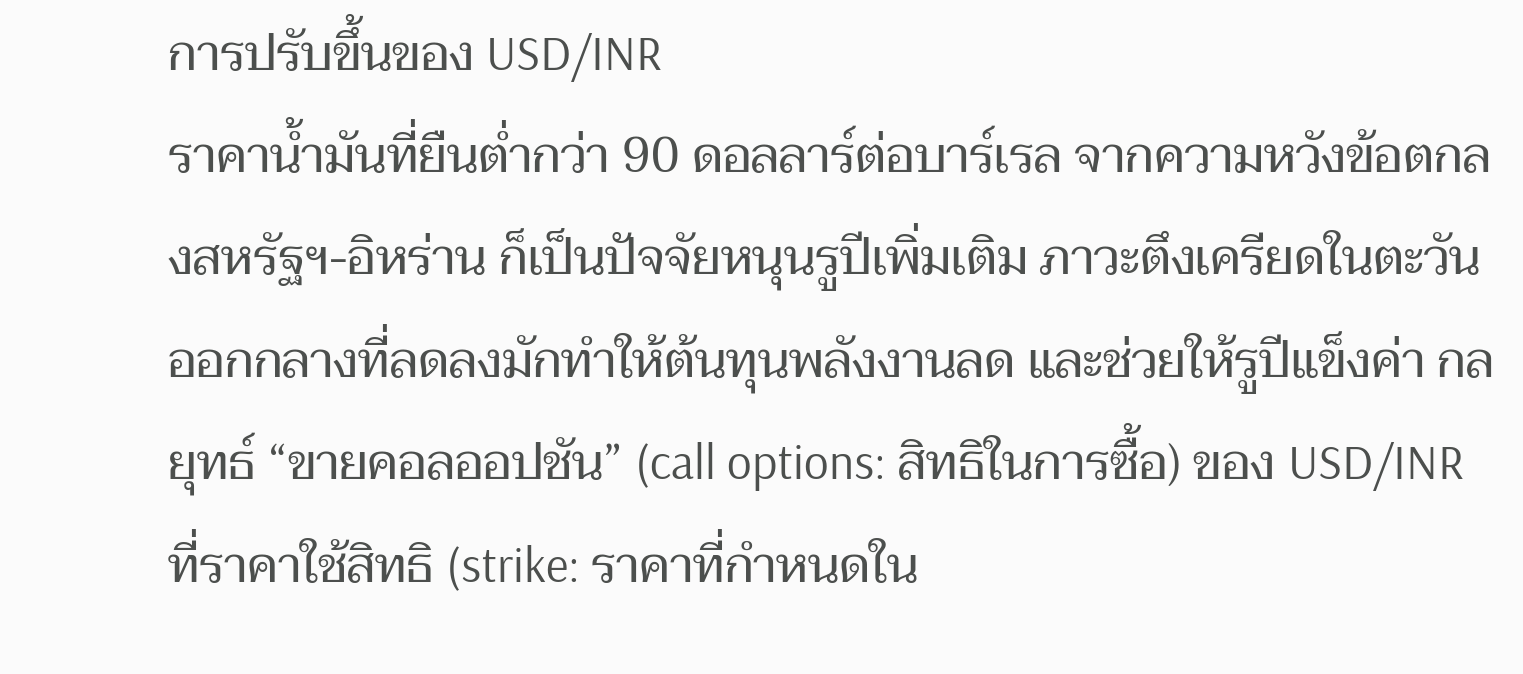การปรับขึ้นของ USD/INR
ราคาน้ำมันที่ยืนต่ำกว่า 90 ดอลลาร์ต่อบาร์เรล จากความหวังข้อตกลงสหรัฐฯ-อิหร่าน ก็เป็นปัจจัยหนุนรูปีเพิ่มเติม ภาวะตึงเครียดในตะวันออกกลางที่ลดลงมักทำให้ต้นทุนพลังงานลด และช่วยให้รูปีแข็งค่า กลยุทธ์ “ขายคอลออปชัน” (call options: สิทธิในการซื้อ) ของ USD/INR ที่ราคาใช้สิทธิ (strike: ราคาที่กำหนดใน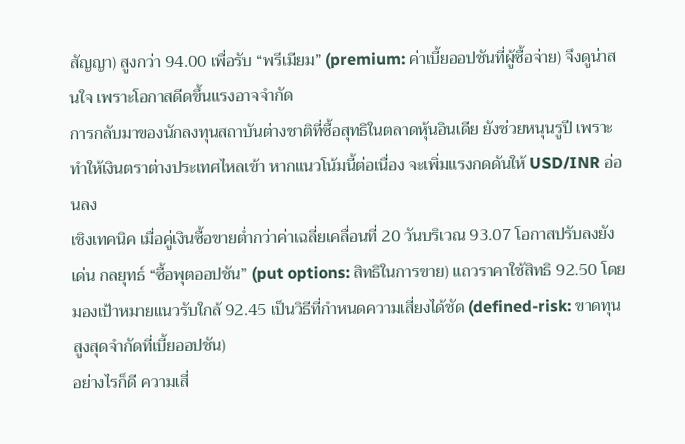สัญญา) สูงกว่า 94.00 เพื่อรับ “พรีเมียม” (premium: ค่าเบี้ยออปชันที่ผู้ซื้อจ่าย) จึงดูน่าสนใจ เพราะโอกาสดีดขึ้นแรงอาจจำกัด
การกลับมาของนักลงทุนสถาบันต่างชาติที่ซื้อสุทธิในตลาดหุ้นอินเดีย ยังช่วยหนุนรูปี เพราะทำให้เงินตราต่างประเทศไหลเข้า หากแนวโน้มนี้ต่อเนื่อง จะเพิ่มแรงกดดันให้ USD/INR อ่อนลง
เชิงเทคนิค เมื่อคู่เงินซื้อขายต่ำกว่าค่าเฉลี่ยเคลื่อนที่ 20 วันบริเวณ 93.07 โอกาสปรับลงยังเด่น กลยุทธ์ “ซื้อพุตออปชัน” (put options: สิทธิในการขาย) แถวราคาใช้สิทธิ 92.50 โดยมองเป้าหมายแนวรับใกล้ 92.45 เป็นวิธีที่กำหนดความเสี่ยงได้ชัด (defined-risk: ขาดทุนสูงสุดจำกัดที่เบี้ยออปชัน)
อย่างไรก็ดี ความเสี่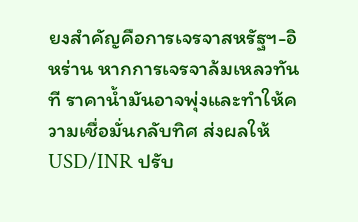ยงสำคัญคือการเจรจาสหรัฐฯ-อิหร่าน หากการเจรจาล้มเหลวทันที ราคาน้ำมันอาจพุ่งและทำให้ความเชื่อมั่นกลับทิศ ส่งผลให้ USD/INR ปรับ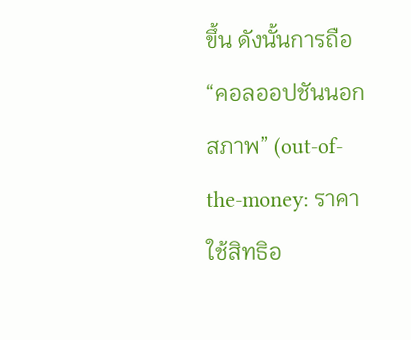ขึ้น ดังนั้นการถือ “คอลออปชันนอกสภาพ” (out-of-the-money: ราคาใช้สิทธิอ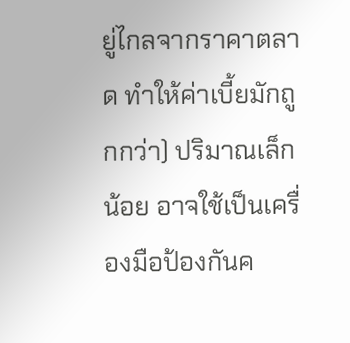ยู่ไกลจากราคาตลาด ทำให้ค่าเบี้ยมักถูกกว่า) ปริมาณเล็กน้อย อาจใช้เป็นเครื่องมือป้องกันค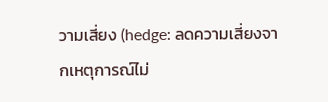วามเสี่ยง (hedge: ลดความเสี่ยงจากเหตุการณ์ไม่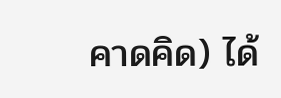คาดคิด) ได้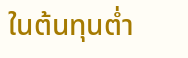ในต้นทุนต่ำ